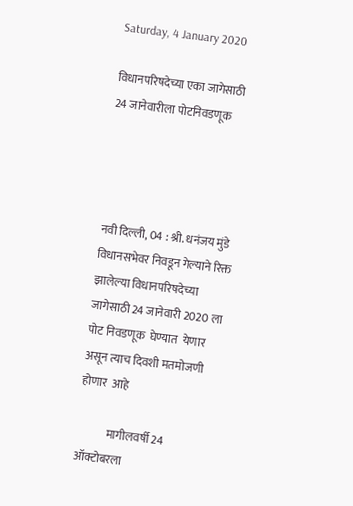Saturday, 4 January 2020

विधानपरिषदेच्या एका जागेसाठी 24 जानेवारीला पोटनिवडणूक




नवी दिल्ली, 04 : श्री. धनंजय मुंडे विधानसभेवर निवडून गेल्याने रिक्त झालेल्या विधानपरिषदेच्या जागेसाठी 24 जानेवारी 2020 ला पोट निवडणूक  घेण्यात  येणार  असून त्याच दिवशी मतमोजणी  होणार  आहे

             मागीलवर्षी 24 ऑक्टोबरला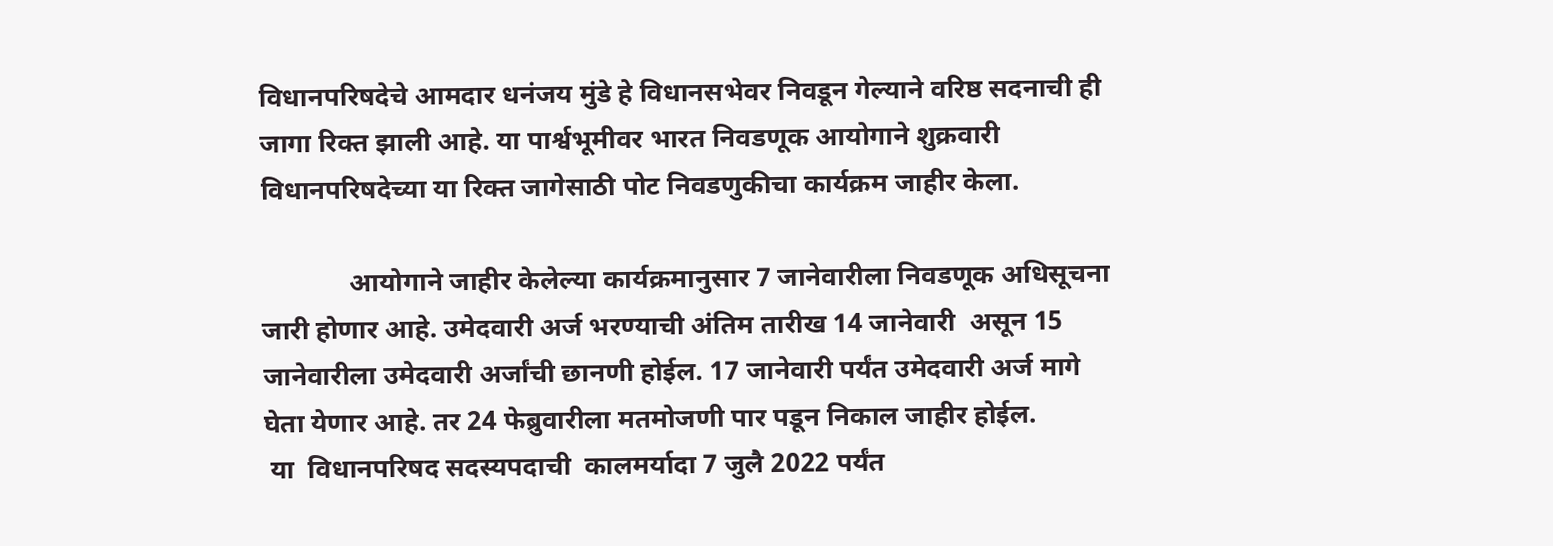विधानपरिषदेचे आमदार धनंजय मुंडे हे विधानसभेवर निवडून गेल्याने वरिष्ठ सदनाची ही जागा रिक्त झाली आहे. या पार्श्वभूमीवर भारत निवडणूक आयोगाने शुक्रवारी  विधानपरिषदेच्या या रिक्त जागेसाठी पोट निवडणुकीचा कार्यक्रम जाहीर केला.

             आयोगाने जाहीर केलेल्या कार्यक्रमानुसार 7 जानेवारीला निवडणूक अधिसूचना जारी होणार आहे. उमेदवारी अर्ज भरण्याची अंतिम तारीख 14 जानेवारी  असून 15 जानेवारीला उमेदवारी अर्जांची छानणी होईल. 17 जानेवारी पर्यंत उमेदवारी अर्ज मागे घेता येणार आहे. तर 24 फेब्रुवारीला मतमोजणी पार पडून निकाल जाहीर होईल.
 या  विधानपरिषद सदस्यपदाची  कालमर्यादा 7 जुलै 2022 पर्यंत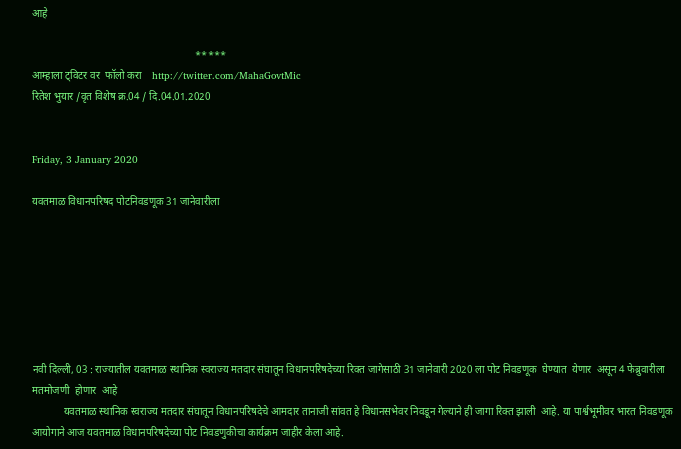आहे

                                                               *****
आम्हाला ट्विटर वर  फॉलो करा    http://twitter.com/MahaGovtMic
रितेश भुयार /वृत विशेष क्र.04 / दि.04.01.2020


Friday, 3 January 2020

यवतमाळ विधानपरिषद पोटनिवडणूक 31 जानेवारीला







नवी दिल्ली, 03 : राज्यातील यवतमाळ स्थानिक स्वराज्य मतदार संघातून विधानपरिषदेच्या रिक्त जागेसाठी 31 जानेवारी 2020 ला पोट निवडणूक  घेण्यात  येणार  असून 4 फेब्रुवारीला  मतमोजणी  होणार  आहे
            यवतमाळ स्थानिक स्वराज्य मतदार संघातून विधानपरिषदेचे आमदार तानाजी सांवत हे विधानसभेवर निवडून गेल्याने ही जागा रिक्त झाली  आहे. या पार्श्वभूमीवर भारत निवडणूक आयोगाने आज यवतमाळ विधानपरिषदेच्या पोट निवडणुकीचा कार्यक्रम जाहीर केला आहे.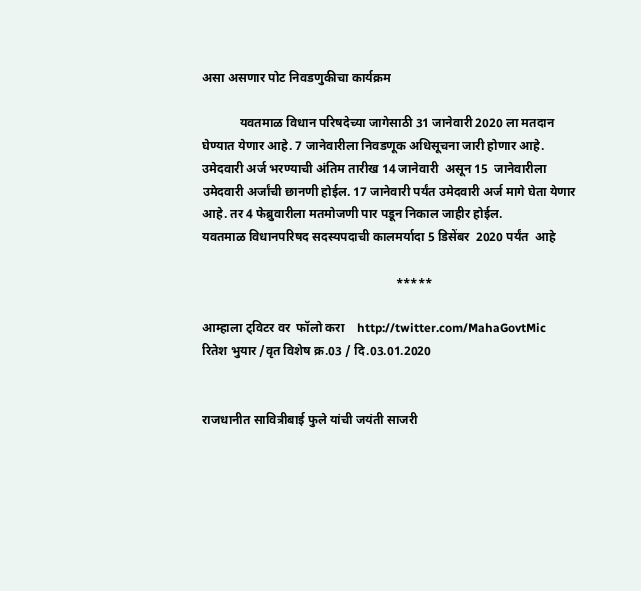असा असणार पोट निवडणुकीचा कार्यक्रम

            यवतमाळ विधान परिषदेच्या जागेसाठी 31 जानेवारी 2020 ला मतदान घेण्यात येणार आहे. 7 जानेवारीला निवडणूक अधिसूचना जारी होणार आहे. उमेदवारी अर्ज भरण्याची अंतिम तारीख 14 जानेवारी  असून 15  जानेवारीला उमेदवारी अर्जांची छानणी होईल. 17 जानेवारी पर्यंत उमेदवारी अर्ज मागे घेता येणार आहे. तर 4 फेब्रुवारीला मतमोजणी पार पडून निकाल जाहीर होईल.
यवतमाळ विधानपरिषद सदस्यपदाची कालमर्यादा 5 डिसेंबर  2020 पर्यंत  आहे

                                                              *****

आम्हाला ट्विटर वर  फॉलो करा    http://twitter.com/MahaGovtMic
रितेश भुयार /वृत विशेष क्र.03 / दि.03.01.2020


राजधानीत सावित्रीबाई फुले यांची जयंती साजरी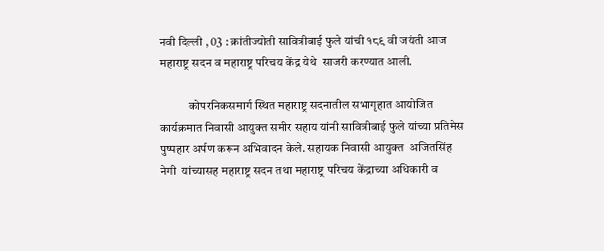नवी दिल्ली , 03 : क्रांतीज्योती सावित्रीबाई फुले यांची १८९ वी जयंती आज महाराष्ट्र सदन व महाराष्ट्र परिचय केंद्र येथे  साजरी करण्यात आली.

            कोपरनिकसमार्ग स्थित महाराष्ट्र सदनातील सभागृहात आयोजित कार्यक्रमात निवासी आयुक्त समीर सहाय यांनी सावित्रीबाई फुले यांच्या प्रतिमेस पुष्पहार अर्पण करून अभिवादन केले. सहायक निवासी आयुक्त  अजितसिंह नेगी  यांच्यासह महाराष्ट्र सदन तथा महाराष्ट्र परिचय केंद्राच्या अधिकारी व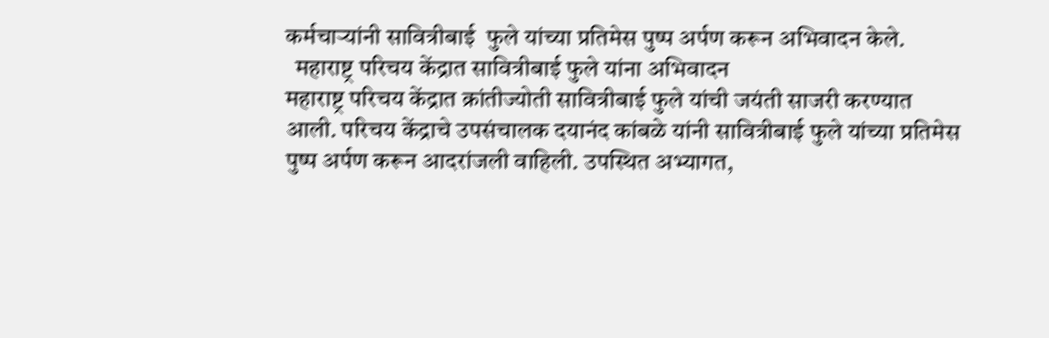कर्मचाऱ्यांनी सावित्रीबाई  फुले यांच्या प्रतिमेस पुष्प अर्पण करून अभिवादन केले.
  महाराष्ट्र परिचय केंद्रात सावित्रीबाई फुले यांना अभिवादन
महाराष्ट्र परिचय केंद्रात क्रांतीज्योती सावित्रीबाई फुले यांची जयंती साजरी करण्यात आली. परिचय केंद्राचे उपसंचालक दयानंद कांबळे यांनी सावित्रीबाई फुले यांच्या प्रतिमेस पुष्प अर्पण करून आदरांजली वाहिली. उपस्थित अभ्यागत,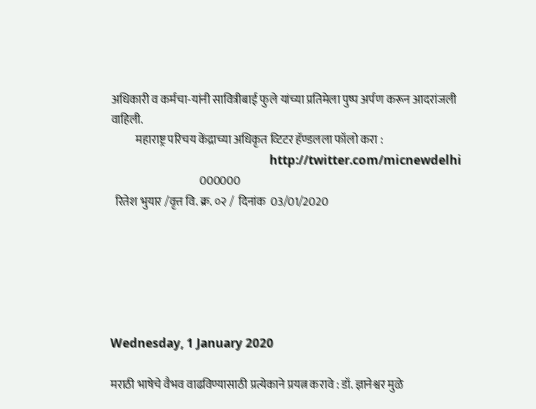अधिकारी व कर्मचा-यांनी सावित्रीबाई फुले यांच्या प्रतिमेला पुष्प अर्पण करून आदरांजली वाहिली.
           महाराष्ट्र परिचय केंद्राच्या अधिकृत व्टिटर हॅण्डलला फॉलो करा :
                                                     http://twitter.com/micnewdelhi
                                       000000
  रितेश भुयार /वृत्त वि. क्र. ०२ /  दिनांक  03/01/2020






Wednesday, 1 January 2020

मराठी भाषेचे वैभव वाढविण्यासाठी प्रत्येकाने प्रयत्न करावे : डॉ. ज्ञानेश्वर मुळे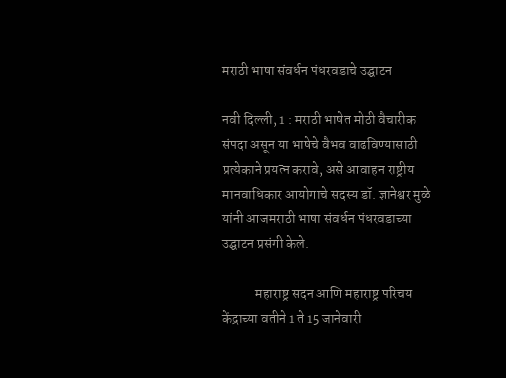मराठी भाषा संवर्धन पंधरवडाचे उद्घाटन

नवी दिल्ली, 1 : मराठी भाषेत मोठी वैचारीक संपदा असून या भाषेचे वैभव वाढविण्यासाठी प्रत्येकाने प्रयत्न करावे, असे आवाहन राष्ट्रीय मानवाधिकार आयोगाचे सदस्य डॉ. ज्ञानेश्वर मुळे यांनी आजमराठी भाषा संवर्धन पंधरवडाच्या उद्घाटन प्रसंगी केले.

            महाराष्ट्र सदन आणि महाराष्ट्र परिचय केंद्राच्या वतीने 1 ते 15 जानेवारी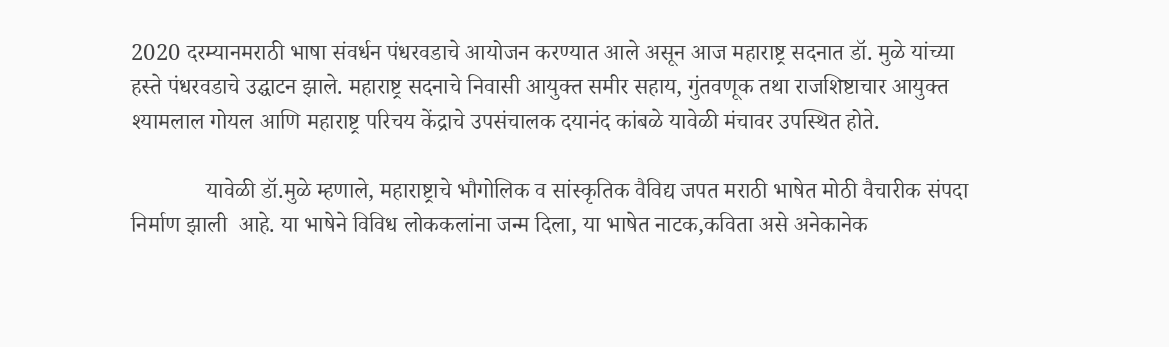2020 दरम्यानमराठी भाषा संवर्धन पंधरवडाचे आयोजन करण्यात आले असून आज महाराष्ट्र सदनात डॉ. मुळे यांच्या हस्ते पंधरवडाचे उद्घाटन झाले. महाराष्ट्र सदनाचे निवासी आयुक्त समीर सहाय, गुंतवणूक तथा राजशिष्टाचार आयुक्त श्यामलाल गोयल आणि महाराष्ट्र परिचय केंद्राचे उपसंचालक दयानंद कांबळे यावेळी मंचावर उपस्थित होते.

             यावेळी डॉ.मुळे म्हणाले, महाराष्ट्राचे भौगोलिक व सांस्कृतिक वैविद्य जपत मराठी भाषेत मोठी वैचारीक संपदा निर्माण झाली  आहे. या भाषेने विविध लोककलांना जन्म दिला, या भाषेत नाटक,कविता असे अनेकानेक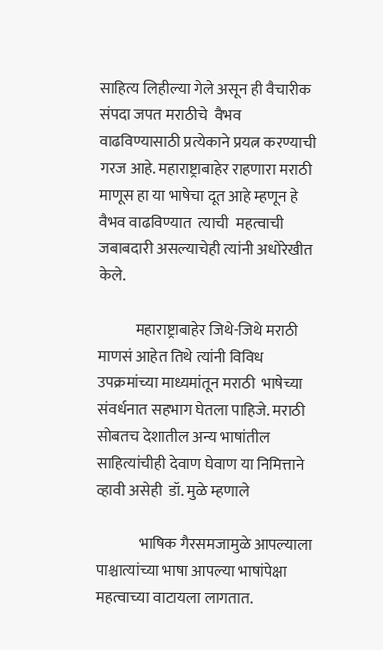साहित्य लिहील्या गेले असून ही वैचारीक संपदा जपत मराठीचे  वैभव वाढविण्यासाठी प्रत्येकाने प्रयत्न करण्याची गरज आहे. महाराष्ट्राबाहेर राहणारा मराठी माणूस हा या भाषेचा दूत आहे म्हणून हे वैभव वाढविण्यात  त्याची  महत्वाची जबाबदारी असल्याचेही त्यांनी अधोरेखीत केले.

            महाराष्ट्राबाहेर जिथे-जिथे मराठी माणसं आहेत तिथे त्यांनी विविध उपक्रमांच्या माध्यमांतून मराठी  भाषेच्या संवर्धनात सहभाग घेतला पाहिजे. मराठी सोबतच देशातील अन्य भाषांतील साहित्यांचीही देवाण घेवाण या निमित्ताने व्हावी असेही  डॉ. मुळे म्हणाले

              भाषिक गैरसमजामुळे आपल्याला पाश्चात्यांच्या भाषा आपल्या भाषांपेक्षा महत्वाच्या वाटायला लागतात.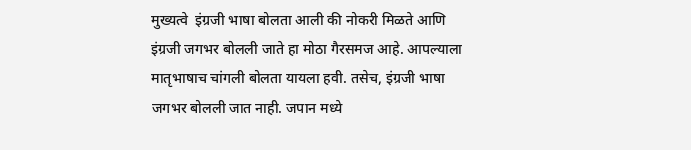मुख्यत्वे  इंग्रजी भाषा बोलता आली की नोकरी मिळते आणि इंग्रजी जगभर बोलली जाते हा मोठा गैरसमज आहे. आपल्याला मातृभाषाच चांगली बोलता यायला हवी. तसेच, इंग्रजी भाषा जगभर बोलली जात नाही. जपान मध्ये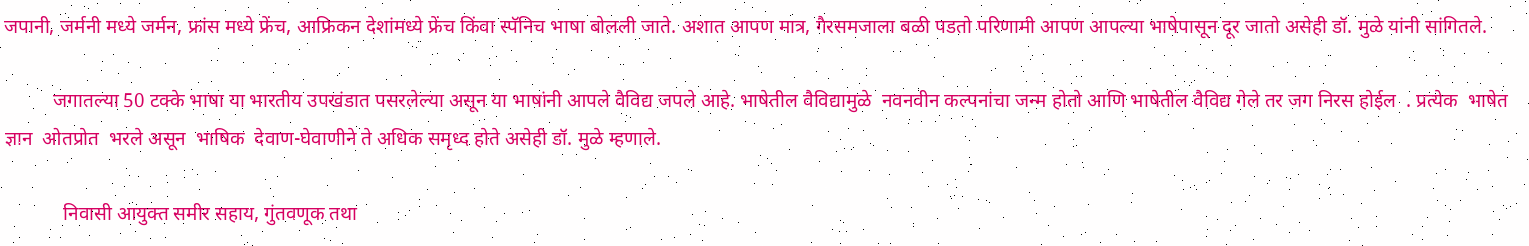जपानी, जर्मनी मध्ये जर्मन, फ्रांस मध्ये फ्रेंच, आफ्रिकन देशांमध्ये फ्रेंच किंवा स्पॅनिच भाषा बोलली जाते. अशात आपण मात्र, गैरसमजाला बळी पडतो परिणामी आपण आपल्या भाषेपासून दूर जातो असेही डॉ. मुळे यांनी सांगितले.

          जगातल्या 50 टक्के भाषा या भारतीय उपखंडात पसरलेल्या असून या भाषांनी आपले वैविद्य जपले आहे. भाषेतील वैविद्यामुळे  नवनवीन कल्पनांचा जन्म होतो आणि भाषेतील वैविद्य गेले तर जग निरस होईल  . प्रत्येक  भाषेत  ज्ञान  ओतप्रोत  भरले असून  भाषिक  देवाण-घेवाणीने ते अधिक समृध्द होते असेही डॉ. मुळे म्हणाले.

            निवासी आयुक्त समीर सहाय, गुंतवणूक तथा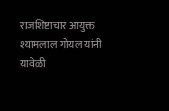राजशिष्टाचार आयुक्त श्यामलाल गोयल यांनी यावेळी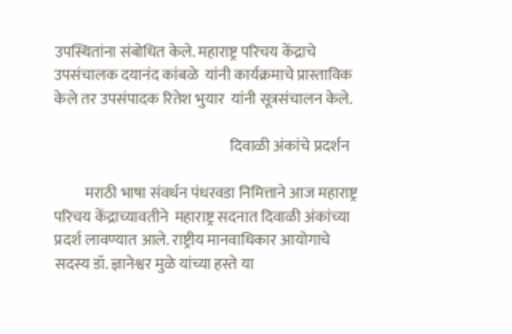उपस्थितांना संबोधित केले. महाराष्ट्र परिचय केंद्राचे उपसंचालक दयानंद कांबळे  यांनी कार्यक्रमाचे प्रास्ताविक केले तर उपसंपादक रितेश भुयार  यांनी सूत्रसंचालन केले.

                                                          दिवाळी अंकांचे प्रदर्शन

          मराठी भाषा संवर्धन पंधरवडा निमित्ताने आज महाराष्ट्र परिचय केंद्राच्यावतीने  महाराष्ट्र सदनात दिवाळी अंकांच्या प्रदर्श लावण्यात आले. राष्ट्रीय मानवाधिकार आयोगाचे सदस्य डॉ. ज्ञानेश्वर मुळे यांच्या हस्ते या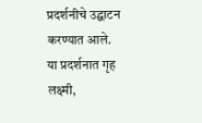प्रदर्शनीचे उद्घाटन करण्यात आले.
या प्रदर्शनात गृह लक्ष्मी,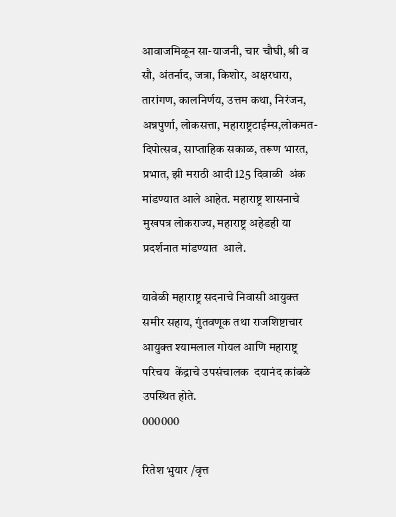आवाजमिळून सा-याजनी, चार चौघी, श्री व सौ, अंतर्नाद, जत्रा, किशोर, अक्षरधारा, तारांगण, कालनिर्णय, उत्तम कथा, निरंजन, अन्नपुर्णा, लोकसत्ता, महाराष्ट्रटाईम्स,लोकमत-दिपोत्सव, साप्ताहिक सकाळ, तरूण भारत, प्रभात, झी मराठी आदी 125 दिवाळी  अंक मांडण्यात आले आहेत. महाराष्ट्र शासनाचे मुखपत्र लोकराज्य, महाराष्ट्र अहेडही या प्रदर्शनात मांडण्यात  आले.

यावेळी महाराष्ट्र सदनाचे निवासी आयुक्त समीर सहाय, गुंतवणूक तथा राजशिष्टाचार आयुक्त श्यामलाल गोयल आणि महाराष्ट्र परिचय  केंद्राचे उपसंचालक  दयानंद कांबळे उपस्थित होते.
000000

रितेश भुयार /वृत्त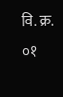वि. क्र. ०१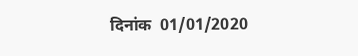दिनांक  01/01/2020